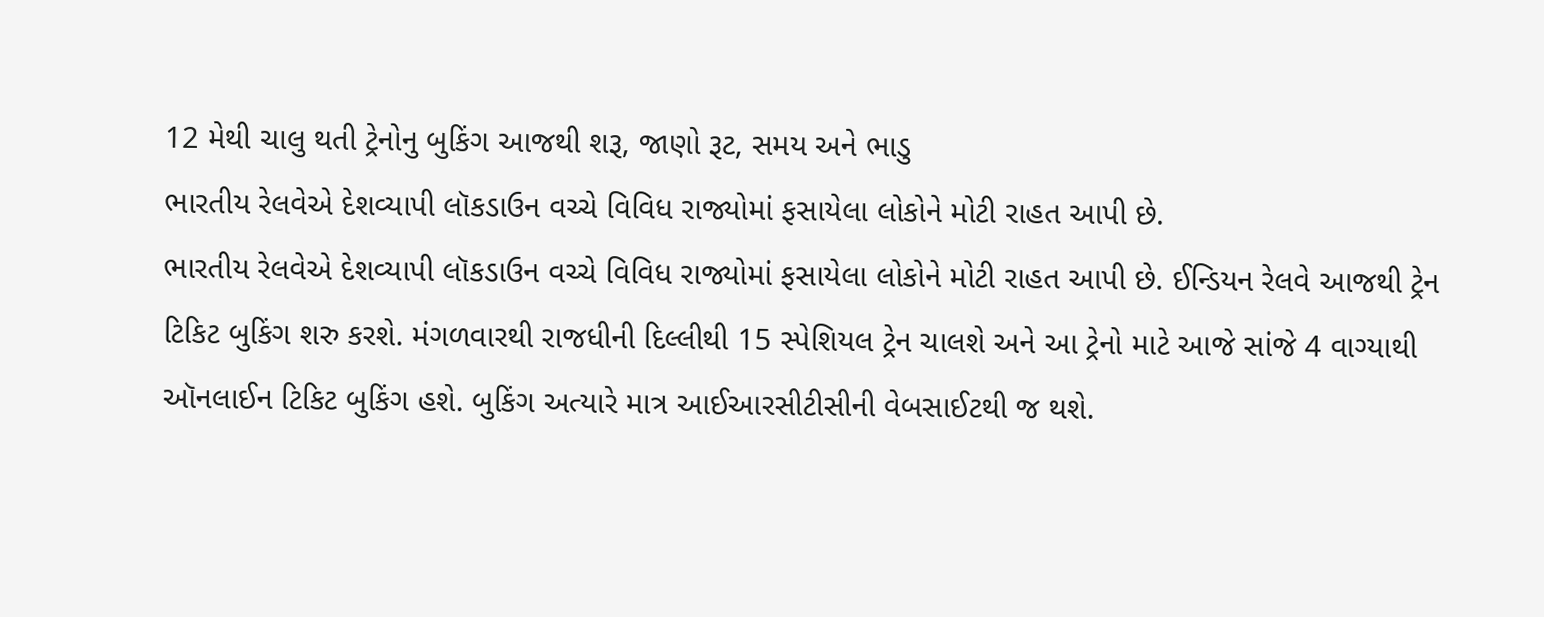12 મેથી ચાલુ થતી ટ્રેનોનુ બુકિંગ આજથી શરૂ, જાણો રૂટ, સમય અને ભાડુ
ભારતીય રેલવેએ દેશવ્યાપી લૉકડાઉન વચ્ચે વિવિધ રાજ્યોમાં ફસાયેલા લોકોને મોટી રાહત આપી છે.
ભારતીય રેલવેએ દેશવ્યાપી લૉકડાઉન વચ્ચે વિવિધ રાજ્યોમાં ફસાયેલા લોકોને મોટી રાહત આપી છે. ઈન્ડિયન રેલવે આજથી ટ્રેન ટિકિટ બુકિંગ શરુ કરશે. મંગળવારથી રાજધીની દિલ્લીથી 15 સ્પેશિયલ ટ્રેન ચાલશે અને આ ટ્રેનો માટે આજે સાંજે 4 વાગ્યાથી ઑનલાઈન ટિકિટ બુકિંગ હશે. બુકિંગ અત્યારે માત્ર આઈઆરસીટીસીની વેબસાઈટથી જ થશે.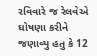રવિવારે જ રેલવેએ ઘોષણા કરીને જણાવ્યુ હતુ કે 12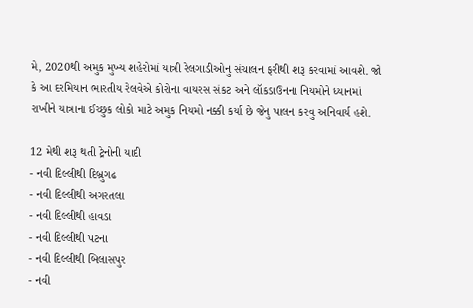મે, 2020થી અમુક મુખ્ય શહેરોમાં યાત્રી રેલગાડીઓનુ સંચાલન ફરીથી શરૂ કરવામાં આવશે. જો કે આ દરમિયાન ભારતીય રેલવેએ કોરોના વાયરસ સંકટ અને લૉકડાઉનના નિયમોને ધ્યાનમાં રાખીને યાત્રાના ઈચ્છુક લોકો માટે અમુક નિયમો નક્કી કર્યા છે જેનુ પાલન કરવુ અનિવાર્ય હશે.

12 મેથી શરૂ થતી ટ્રેનોની યાદી
- નવી દિલ્લીથી દિબ્રુગઢ
- નવી દિલ્લીથી અગરતલા
- નવી દિલ્લીથી હાવડા
- નવી દિલ્લીથી પટના
- નવી દિલ્લીથી બિલાસપુર
- નવી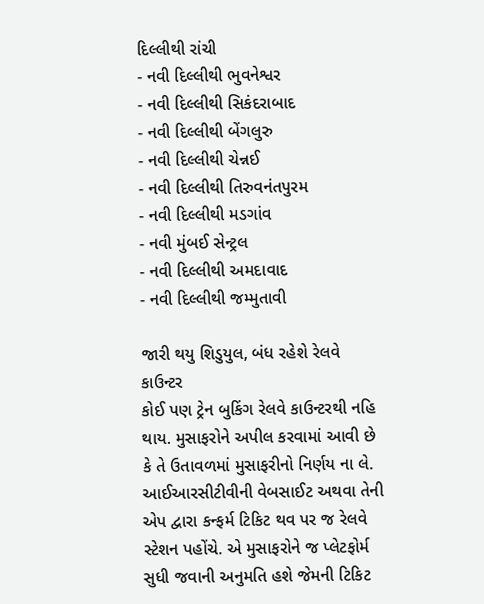દિલ્લીથી રાંચી
- નવી દિલ્લીથી ભુવનેશ્વર
- નવી દિલ્લીથી સિકંદરાબાદ
- નવી દિલ્લીથી બેંગલુરુ
- નવી દિલ્લીથી ચેન્નઈ
- નવી દિલ્લીથી તિરુવનંતપુરમ
- નવી દિલ્લીથી મડગાંવ
- નવી મુંબઈ સેન્ટ્રલ
- નવી દિલ્લીથી અમદાવાદ
- નવી દિલ્લીથી જમ્મુતાવી

જારી થયુ શિડુયુલ, બંધ રહેશે રેલવે કાઉન્ટર
કોઈ પણ ટ્રેન બુકિંગ રેલવે કાઉન્ટરથી નહિ થાય. મુસાફરોને અપીલ કરવામાં આવી છે કે તે ઉતાવળમાં મુસાફરીનો નિર્ણય ના લે. આઈઆરસીટીવીની વેબસાઈટ અથવા તેની એપ દ્વારા કન્ફર્મ ટિકિટ થવ પર જ રેલવે સ્ટેશન પહોંચે. એ મુસાફરોને જ પ્લેટફોર્મ સુધી જવાની અનુમતિ હશે જેમની ટિકિટ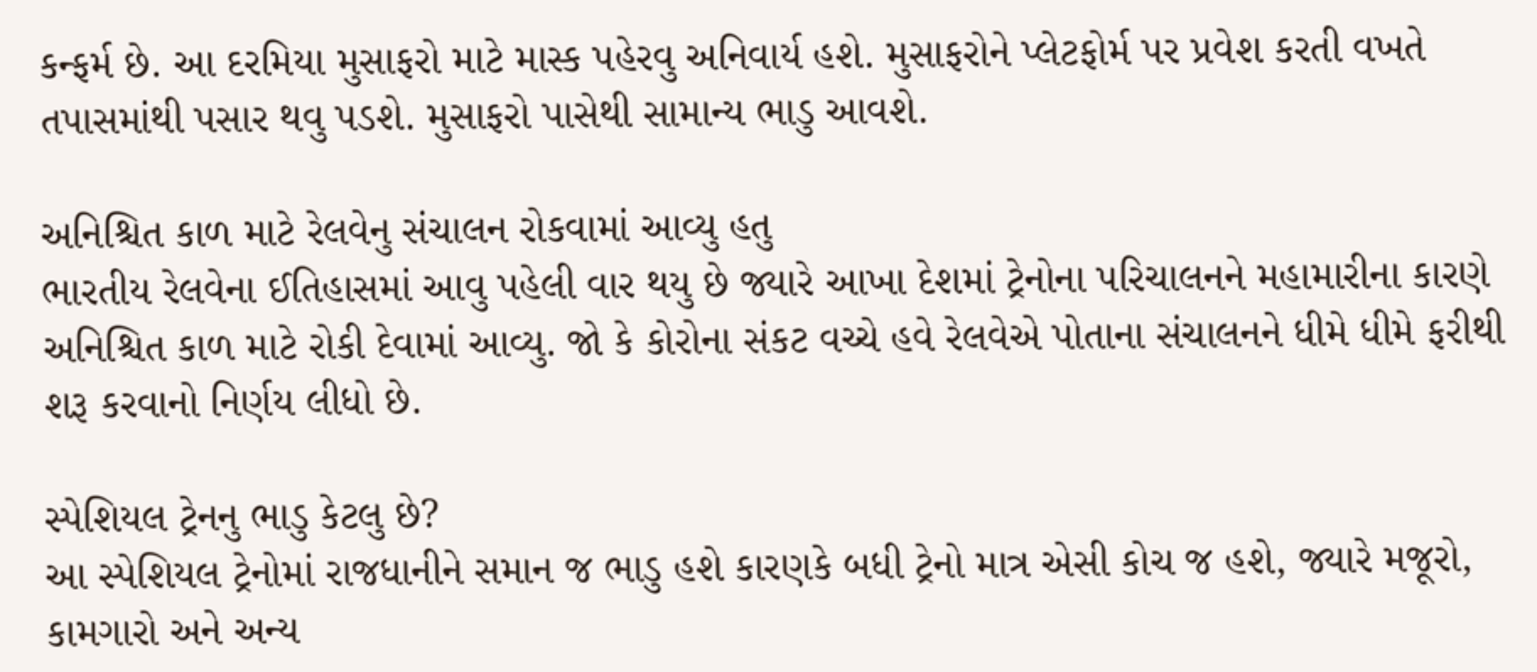કન્ફર્મ છે. આ દરમિયા મુસાફરો માટે માસ્ક પહેરવુ અનિવાર્ય હશે. મુસાફરોને પ્લેટફોર્મ પર પ્રવેશ કરતી વખતે તપાસમાંથી પસાર થવુ પડશે. મુસાફરો પાસેથી સામાન્ય ભાડુ આવશે.

અનિશ્ચિત કાળ માટે રેલવેનુ સંચાલન રોકવામાં આવ્યુ હતુ
ભારતીય રેલવેના ઈતિહાસમાં આવુ પહેલી વાર થયુ છે જ્યારે આખા દેશમાં ટ્રેનોના પરિચાલનને મહામારીના કારણે અનિશ્ચિત કાળ માટે રોકી દેવામાં આવ્યુ. જો કે કોરોના સંકટ વચ્ચે હવે રેલવેએ પોતાના સંચાલનને ધીમે ધીમે ફરીથી શરૂ કરવાનો નિર્ણય લીધો છે.

સ્પેશિયલ ટ્રેનનુ ભાડુ કેટલુ છે?
આ સ્પેશિયલ ટ્રેનોમાં રાજધાનીને સમાન જ ભાડુ હશે કારણકે બધી ટ્રેનો માત્ર એસી કોચ જ હશે, જ્યારે મજૂરો, કામગારો અને અન્ય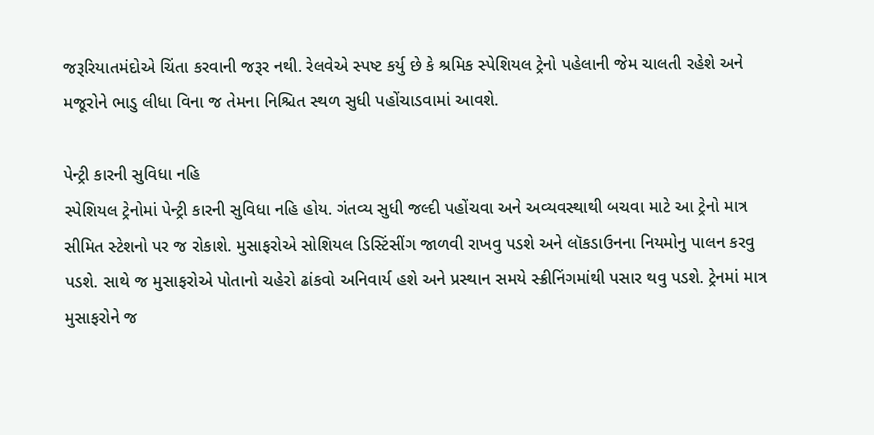જરૂરિયાતમંદોએ ચિંતા કરવાની જરૂર નથી. રેલવેએ સ્પષ્ટ કર્યુ છે કે શ્રમિક સ્પેશિયલ ટ્રેનો પહેલાની જેમ ચાલતી રહેશે અને મજૂરોને ભાડુ લીધા વિના જ તેમના નિશ્ચિત સ્થળ સુધી પહોંચાડવામાં આવશે.

પેન્ટ્રી કારની સુવિધા નહિ
સ્પેશિયલ ટ્રેનોમાં પેન્ટ્રી કારની સુવિધા નહિ હોય. ગંતવ્ય સુધી જલ્દી પહોંચવા અને અવ્યવસ્થાથી બચવા માટે આ ટ્રેનો માત્ર સીમિત સ્ટેશનો પર જ રોકાશે. મુસાફરોએ સોશિયલ ડિસ્ટિંસીંગ જાળવી રાખવુ પડશે અને લૉકડાઉનના નિયમોનુ પાલન કરવુ પડશે. સાથે જ મુસાફરોએ પોતાનો ચહેરો ઢાંકવો અનિવાર્ય હશે અને પ્રસ્થાન સમયે સ્ક્રીનિંગમાંથી પસાર થવુ પડશે. ટ્રેનમાં માત્ર મુસાફરોને જ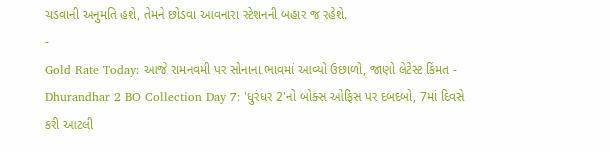ચડવાની અનુમતિ હશે, તેમને છોડવા આવનારા સ્ટેશનની બહાર જ રહેશે.
-
Gold Rate Today: આજે રામનવમી પર સોનાના ભાવમાં આવ્યો ઉછાળો, જાણો લેટેસ્ટ કિંમત -
Dhurandhar 2 BO Collection Day 7: 'ધુરંધર 2'નો બોક્સ ઓફિસ પર દબદબો, 7માં દિવસે કરી આટલી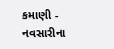કમાણી -
નવસારીના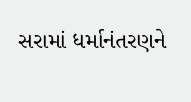સરામાં ધર્માનંતરણને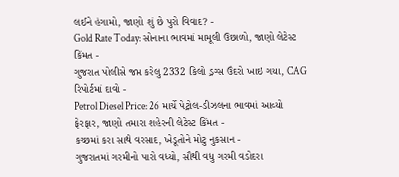લઈને હંગામો, જાણો શું છે પુરો વિવાદ? -
Gold Rate Today: સોનાના ભાવમાં મામૂલી ઉછાળો, જાણો લેટેસ્ટ કિંમત -
ગુજરાત પોલીસે જપ્ત કરેલુ 2332 કિલો ડ્રગ્સ ઉંદરો ખાઇ ગયા, CAG રિપોર્ટમાં દાવો -
Petrol Diesel Price: 26 માર્ચે પેટ્રોલ-ડીઝલના ભાવમાં આવ્યો ફેરફાર, જાણો તમારા શહેરની લેટેસ્ટ કિંમત -
કચ્છમાં કરા સાથે વરસાદ, ખેડૂતોને મોટુ નુકસાન -
ગુજરાતમાં ગરમીનો પારો વધ્યો, સૌથી વધુ ગરમી વડોદરા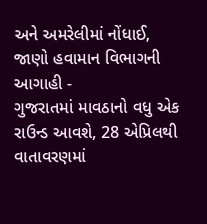અને અમરેલીમાં નોંધાઈ, જાણો હવામાન વિભાગની આગાહી -
ગુજરાતમાં માવઠાનો વધુ એક રાઉન્ડ આવશે, 28 એપ્રિલથી વાતાવરણમાં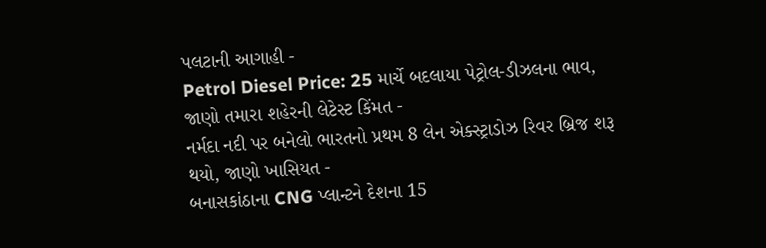પલટાની આગાહી -
Petrol Diesel Price: 25 માર્ચે બદલાયા પેટ્રોલ-ડીઝલના ભાવ, જાણો તમારા શહેરની લેટેસ્ટ કિંમત -
નર્મદા નદી પર બનેલો ભારતનો પ્રથમ 8 લેન એક્સ્ટ્રાડોઝ રિવર બ્રિજ શરૂ થયો, જાણો ખાસિયત -
બનાસકાંઠાના CNG પ્લાન્ટને દેશના 15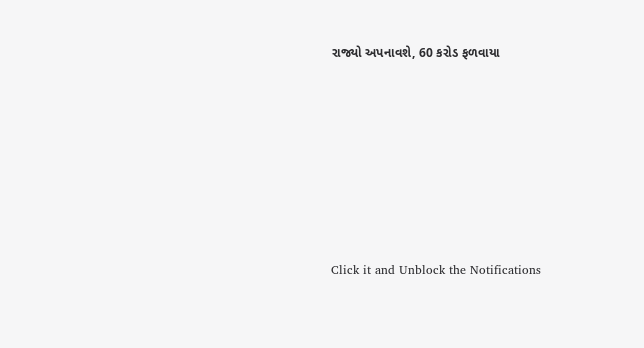રાજ્યો અપનાવશે, 60 કરોડ ફળવાયા








Click it and Unblock the Notifications